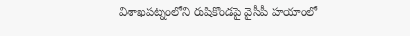విశాఖపట్నంలోని రుషికొండపై వైసీపీ హయాంలో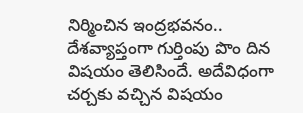నిర్మించిన ఇంద్రభవనం.. దేశవ్యాప్తంగా గుర్తింపు పొం దిన విషయం తెలిసిందే. అదేవిధంగా చర్చకు వచ్చిన విషయం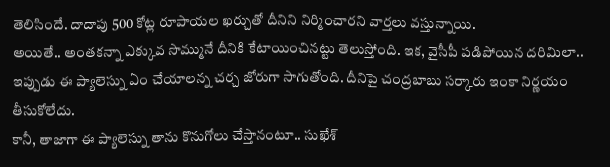తెలిసిందే. దాదాపు 500 కోట్ల రూపాయల ఖర్చుతో దీనిని నిర్మించారని వార్తలు వస్తున్నాయి.
అయితే.. అంతకన్నా ఎక్కువ సొమ్మునే దీనికి కేటాయించినట్టు తెలుస్తోంది. ఇక, వైసీపీ పడిపోయిన దరిమిలా.. ఇప్పుడు ఈ ప్యాలెస్ను ఏం చేయాలన్న చర్చ జోరుగా సాగుతోంది. దీనిపై చంద్రబాబు సర్కారు ఇంకా నిర్ణయం తీసుకోలేదు.
కానీ, తాజాగా ఈ ప్యాలెస్ను తాను కొనుగోలు చేస్తానంటూ.. సుఖేశ్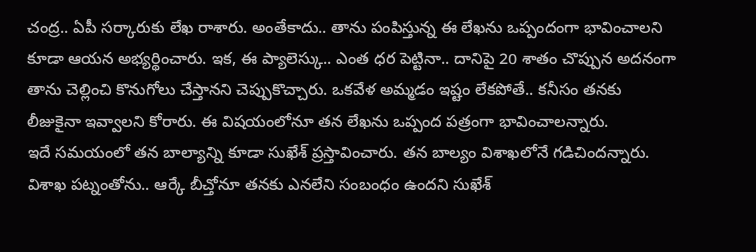చంద్ర.. ఏపీ సర్కారుకు లేఖ రాశారు. అంతేకాదు.. తాను పంపిస్తున్న ఈ లేఖను ఒప్పందంగా భావించాలని కూడా ఆయన అభ్యర్థించారు. ఇక, ఈ ప్యాలెస్కు.. ఎంత ధర పెట్టినా.. దానిపై 20 శాతం చొప్పున అదనంగా తాను చెల్లించి కొనుగోలు చేస్తానని చెప్పుకొచ్చారు. ఒకవేళ అమ్మడం ఇష్టం లేకపోతే.. కనీసం తనకు లీజుకైనా ఇవ్వాలని కోరారు. ఈ విషయంలోనూ తన లేఖను ఒప్పంద పత్రంగా భావించాలన్నారు.
ఇదే సమయంలో తన బాల్యాన్ని కూడా సుఖేశ్ ప్రస్తావించారు. తన బాల్యం విశాఖలోనే గడిచిందన్నారు. విశాఖ పట్నంతోను.. ఆర్కే బీచ్తోనూ తనకు ఎనలేని సంబంధం ఉందని సుఖేశ్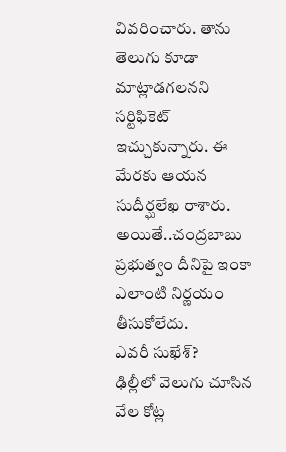వివరించారు. తాను తెలుగు కూడా మాట్లాడగలనని సర్టిఫికెట్ ఇచ్చుకున్నారు. ఈ మేరకు ఆయన సుదీర్ఘలేఖ రాశారు. అయితే..చంద్రబాబు ప్రభుత్వం దీనిపై ఇంకా ఎలాంటి నిర్ణయం తీసుకోలేదు.
ఎవరీ సుఖేశ్?
ఢిల్లీలో వెలుగు చూసిన వేల కోట్ల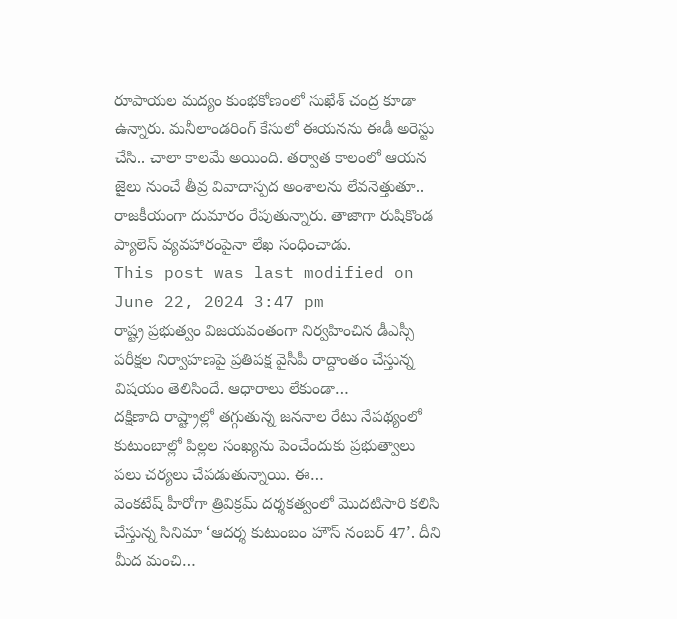రూపాయల మద్యం కుంభకోణంలో సుఖేశ్ చంద్ర కూడా ఉన్నారు. మనీలాండరింగ్ కేసులో ఈయనను ఈడీ అరెస్టు చేసి.. చాలా కాలమే అయింది. తర్వాత కాలంలో ఆయన జైలు నుంచే తీవ్ర వివాదాస్పద అంశాలను లేవనెత్తుతూ.. రాజకీయంగా దుమారం రేపుతున్నారు. తాజాగా రుషికొండ ప్యాలెస్ వ్యవహారంపైనా లేఖ సంధించాడు.
This post was last modified on June 22, 2024 3:47 pm
రాష్ట్ర ప్రభుత్వం విజయవంతంగా నిర్వహించిన డీఎస్సీ పరీక్షల నిర్వాహణపై ప్రతిపక్ష వైసీపీ రాద్దాంతం చేస్తున్న విషయం తెలిసిందే. ఆధారాలు లేకుండా…
దక్షిణాది రాష్ట్రాల్లో తగ్గుతున్న జననాల రేటు నేపథ్యంలో కుటుంబాల్లో పిల్లల సంఖ్యను పెంచేందుకు ప్రభుత్వాలు పలు చర్యలు చేపడుతున్నాయి. ఈ…
వెంకటేష్ హీరోగా త్రివిక్రమ్ దర్శకత్వంలో మొదటిసారి కలిసి చేస్తున్న సినిమా ‘ఆదర్శ కుటుంబం హౌస్ నంబర్ 47’. దీని మీద మంచి…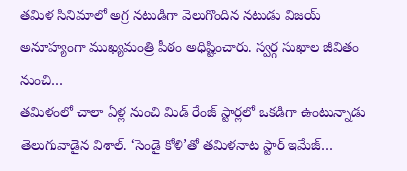తమిళ సినిమాలో అగ్ర నటుడిగా వెలుగొందిన నటుడు విజయ్ అనూహ్యంగా ముఖ్యమంత్రి పీఠం అధిష్టించారు. స్వర్గ సుఖాల జీవితం నుంచి…
తమిళంలో చాలా ఏళ్ల నుంచి మిడ్ రేంజ్ స్టార్లలో ఒకడిగా ఉంటున్నాడు తెలుగువాడైన విశాల్. ‘సెండై కోళి’తో తమిళనాట స్టార్ ఇమేజ్…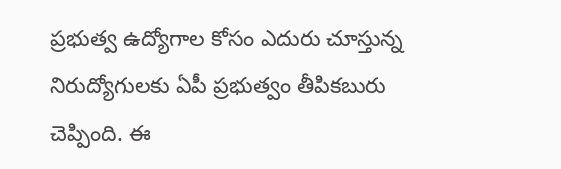ప్రభుత్వ ఉద్యోగాల కోసం ఎదురు చూస్తున్న నిరుద్యోగులకు ఏపీ ప్రభుత్వం తీపికబురు చెప్పింది. ఈ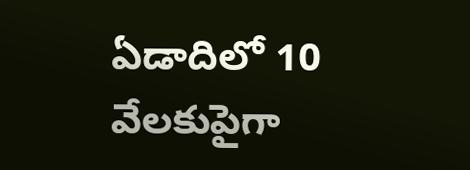ఏడాదిలో 10 వేలకుపైగా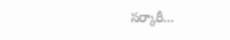సర్కారీ…